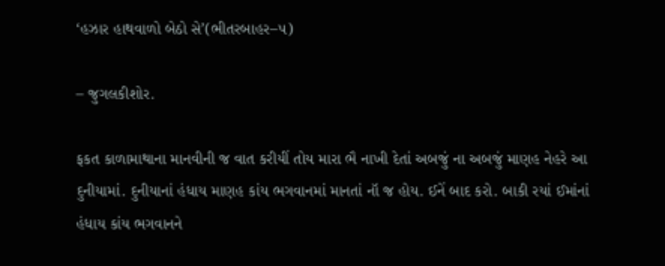‘હઝાર હાથવાળો બેઠો સે’(ભીતરબાહર–૫)

– જુગલકીશોર.

ફકત કાળામાથાના માનવીની જ વાત કરીયીં તોય મારા ભૈ નાખી દેતાં અબજું ના અબજું માણહ નેહરે આ દુનીયામાં. દુનીયાનાં હંધાય માણહ કાંય ભગવાનમાં માનતાં નૉ જ હોય. ઈનેં બાદ કરો. બાકી રયાં ઈમાંનાં હંધાય કાંય ભગવાનને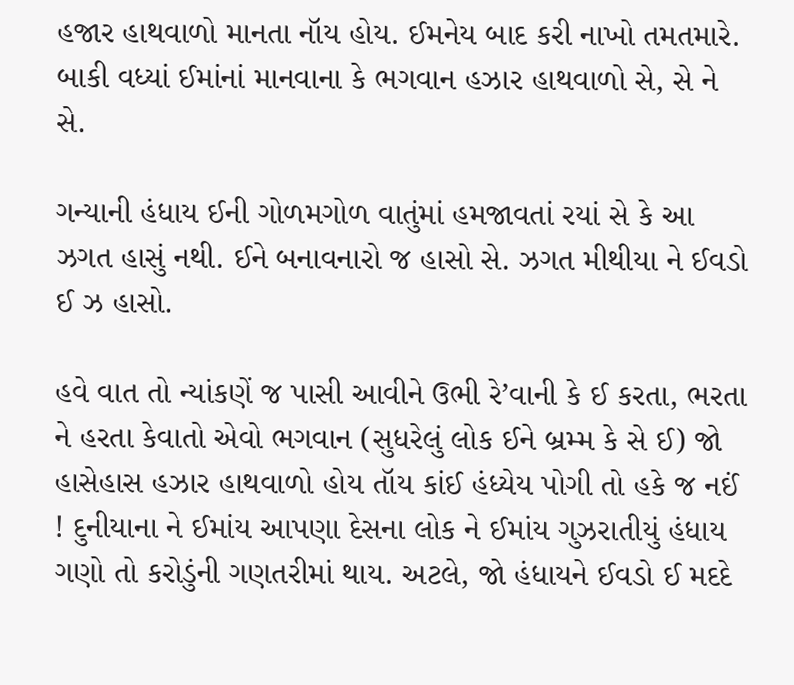હજાર હાથવાળો માનતા નૉય હોય. ઈમનેય બાદ કરી નાખો તમતમારે. બાકી વધ્યાં ઈમાંનાં માનવાના કે ભગવાન હઝાર હાથવાળો સે, સે ને સે.

ગન્યાની હંધાય ઈની ગોળમગોળ વાતુંમાં હમજાવતાં રયાં સે કે આ ઝગત હાસું નથી. ઈને બનાવનારો જ હાસો સે. ઝગત મીથીયા ને ઈવડો ઈ ઝ હાસો.

હવે વાત તો ન્યાંકણેં જ પાસી આવીને ઉભી રે’વાની કે ઈ કરતા, ભરતા ને હરતા કેવાતો એવો ભગવાન (સુધરેલું લોક ઈને બ્રમ્મ કે સે ઈ) જો હાસેહાસ હઝાર હાથવાળો હોય તૉય કાંઈ હંધ્યેય પોગી તો હકે જ નઈં ! દુનીયાના ને ઈમાંય આપણા દેસના લોક ને ઈમાંય ગુઝરાતીયું હંધાય ગણો તો કરોડુંની ગણતરીમાં થાય. અટલે, જો હંધાયને ઈવડો ઈ મદદે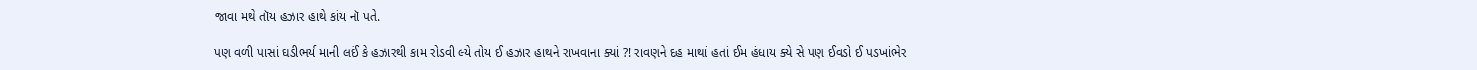જાવા મથે તૉય હઝાર હાથે કાંય નૉ પતે.

પણ વળી પાસાં ઘડીભર્ય માની લઈં કે હઝારથી કામ રોડવી લ્યે તોય ઈ હઝાર હાથને રાખવાના ક્યાં ?! રાવણને દહ માથાં હતાં ઈમ હંધાય ક્યે સે પણ ઈવડો ઈ પડખાંભેર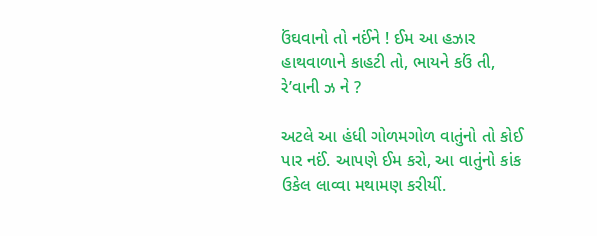ઉંઘવાનો તો નઈંને ! ઈમ આ હઝાર હાથવાળાને કાહટી તો, ભાયને કઉં તી, રે’વાની ઝ ને ?

અટલે આ હંધી ગોળમગોળ વાતુંનો તો કોઈ પાર નઈં. આપણે ઈમ કરો, આ વાતુંનો કાંક ઉકેલ લાવ્વા મથામણ કરીયીં.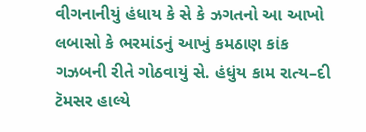વીગનાનીયું હંધાય કે સે કે ઝગતનો આ આખો લબાસો કે ભરમાંડનું આખું કમઠાણ કાંક ગઝબની રીતે ગોઠવાયું સે. હંધુંય કામ રાત્ય–દી ટૅમસર હાલ્યે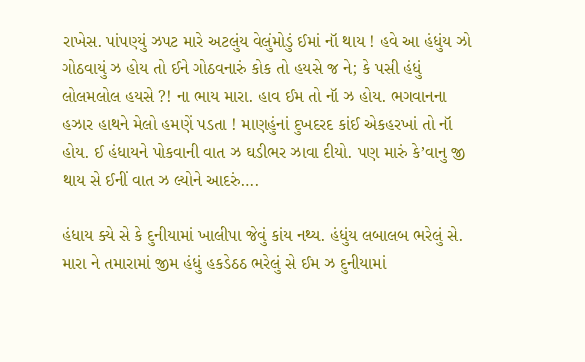રાખેસ. પાંપણ્યું ઝપટ મારે અટલુંય વેલુંમોડું ઈમાં નૉ થાય ! હવે આ હંધુંય ઝો ગોઠવાયું ઝ હોય તો ઈને ગોઠવનારું કોક તો હયસે જ ને; કે પસી હંધું લોલમલોલ હયસે ?! ના ભાય મારા. હાવ ઈમ તો નૉ ઝ હોય. ભગવાનના હઝાર હાથને મેલો હમણેં પડતા ! માણહુંનાં દુખદરદ કાંઈ એકહરખાં તો નૉ હોય. ઈ હંધાયને પોકવાની વાત ઝ ઘડીભર ઝાવા દીયો. પણ મારું કે’વાનુ જી થાય સે ઈનીં વાત ઝ લ્યોને આદરું….

હંધાય ક્યે સે કે દુનીયામાં ખાલીપા જેવું કાંય નથ્ય. હંધુંય લબાલબ ભરેલું સે. મારા ને તમારામાં જીમ હંધું હકડેઠઠ ભરેલું સે ઈમ ઝ દુનીયામાં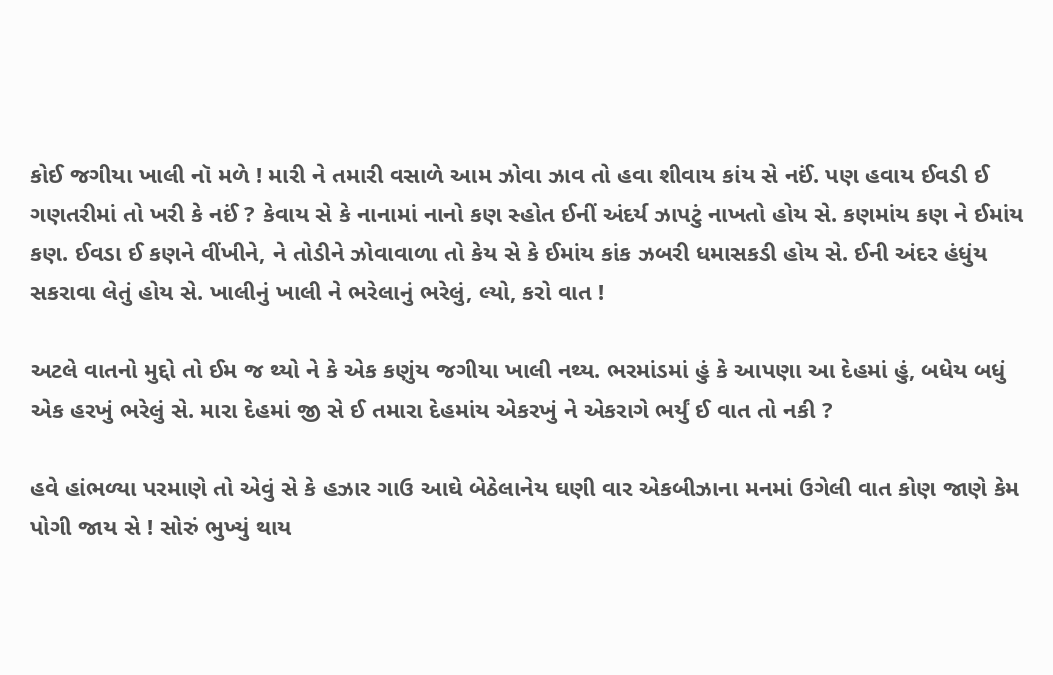કોઈ જગીયા ખાલી નૉ મળે ! મારી ને તમારી વસાળે આમ ઝોવા ઝાવ તો હવા શીવાય કાંય સે નઈં. પણ હવાય ઈવડી ઈ ગણતરીમાં તો ખરી કે નઈં ? કેવાય સે કે નાનામાં નાનો કણ સ્હોત ઈનીં અંદર્ય ઝાપટું નાખતો હોય સે. કણમાંય કણ ને ઈમાંય કણ. ઈવડા ઈ કણને વીંખીને, ને તોડીને ઝોવાવાળા તો કેય સે કે ઈમાંય કાંક ઝબરી ધમાસકડી હોય સે. ઈની અંદર હંધુંય સકરાવા લેતું હોય સે. ખાલીનું ખાલી ને ભરેલાનું ભરેલું, લ્યો, કરો વાત !

અટલે વાતનો મુદ્દો તો ઈમ જ થ્યો ને કે એક કણુંય જગીયા ખાલી નથ્ય. ભરમાંડમાં હું કે આપણા આ દેહમાં હું, બધેય બધું એક હરખું ભરેલું સે. મારા દેહમાં જી સે ઈ તમારા દેહમાંય એકરખું ને એકરાગે ભર્યું ઈ વાત તો નકી ?

હવે હાંભળ્યા પરમાણે તો એવું સે કે હઝાર ગાઉ આઘે બેઠેલાનેય ઘણી વાર એકબીઝાના મનમાં ઉગેલી વાત કોણ જાણે કેમ પોગી જાય સે ! સોરું ભુખ્યું થાય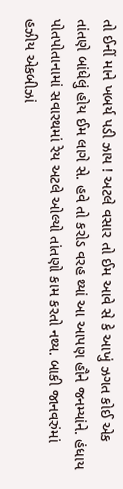તો ઈનીં માને ખબર્ય પડી ઝાય ! અટલે વસાર તો ઈમ આવે સે કે આખું ઝગત કોઈ એક તાંતણે બાંધેલું હોય ઈમ લાગે સે. હવે તો કરોડ વરહ થ્યાં આ આપણ હૌને જનમ્યાંને. હંધાય પોતપોતાનામાં સવારથમાં રેય અટલે ઓલ્યો તાંતણો કામ કરતો નથ્ય. બાકી જાનવરુંમાં હઝીય એકબીઝાં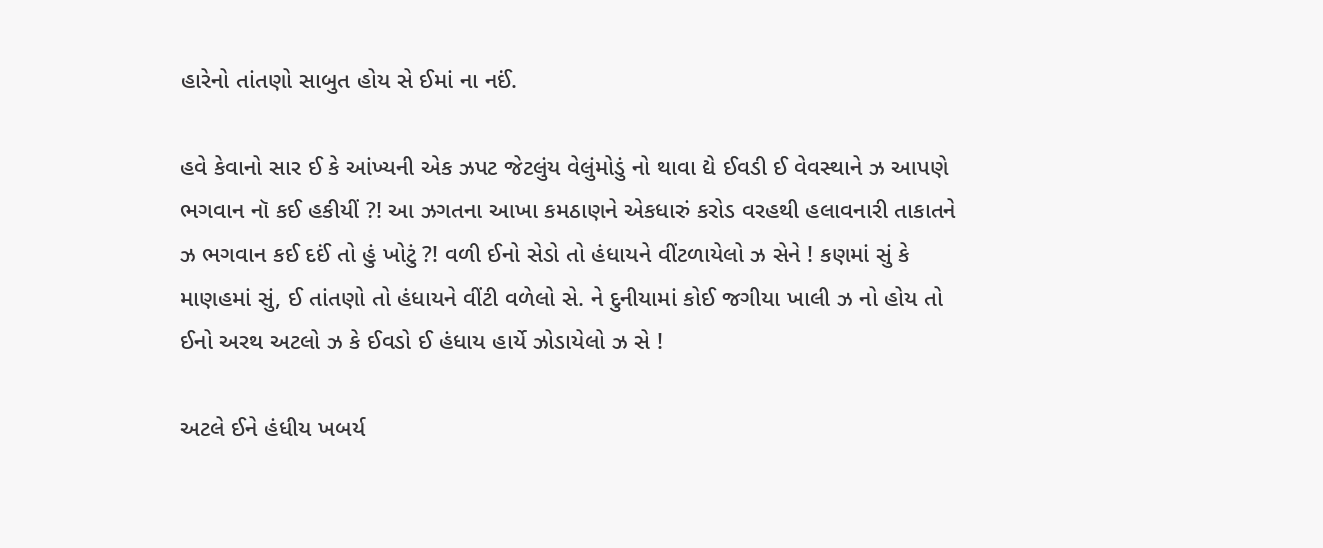હારેનો તાંતણો સાબુત હોય સે ઈમાં ના નઈં.

હવે કેવાનો સાર ઈ કે આંખ્યની એક ઝપટ જેટલુંય વેલુંમોડું નો થાવા દ્યે ઈવડી ઈ વેવસ્થાને ઝ આપણે ભગવાન નૉ કઈ હકીયીં ?! આ ઝગતના આખા કમઠાણને એકધારું કરોડ વરહથી હલાવનારી તાકાતને ઝ ભગવાન કઈ દઈં તો હું ખોટું ?! વળી ઈનો સેડો તો હંધાયને વીંટળાયેલો ઝ સેને ! કણમાં સું કે માણહમાં સું, ઈ તાંતણો તો હંધાયને વીંટી વળેલો સે. ને દુનીયામાં કોઈ જગીયા ખાલી ઝ નો હોય તો ઈનો અરથ અટલો ઝ કે ઈવડો ઈ હંધાય હાર્યે ઝોડાયેલો ઝ સે !

અટલે ઈને હંધીય ખબર્ય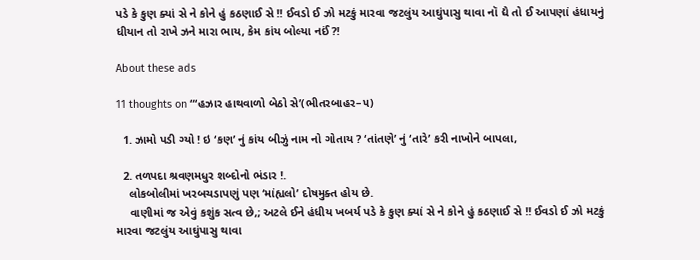પડે કે કુણ ક્યાં સે ને કોને હું કઠણાઈ સે !! ઈવડો ઈ ઝો મટકું મારવા જટલુંય આઘુંપાસુ થાવા નૉ દ્યે તો ઈ આપણાં હંધાયનું ધીયાન તો રાખે ઝને મારા ભાય, કેમ કાંય બોલ્યા નઈં ?!

About these ads

11 thoughts on “‘હઝાર હાથવાળો બેઠો સે’(ભીતરબાહર–૫)

  1. ઝામો પડી ગ્યો ! ઇ ‘કણ’ નું કાંય બીઝું નામ નો ગોતાય ? ‘તાંતણે’ નું ‘તારે’ કરી નાખોને બાપલા,

  2. તળપદા શ્રવણમધુર શબ્દોનો ભંડાર !.
    લોકબોલીમાં ખરબચડાપણું પણ ‘માંહ્યલો’ દોષમુક્ત હોય છે.
    વાણીમાં જ એવું કશુંક સત્વ છે,; અટલે ઈને હંધીય ખબર્ય પડે કે કુણ ક્યાં સે ને કોને હું કઠણાઈ સે !! ઈવડો ઈ ઝો મટકું મારવા જટલુંય આઘુંપાસુ થાવા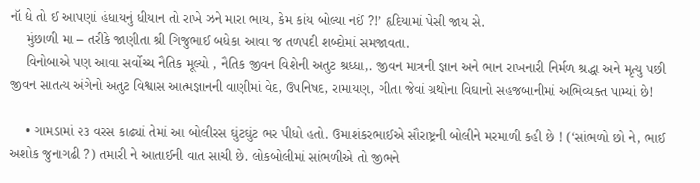નૉ દ્યે તો ઈ આપણાં હંધાયનું ધીયાન તો રાખે ઝને મારા ભાય, કેમ કાંય બોલ્યા નઈં ?!’ હૃદિયામાં પેસી જાય સે.
    મુંછાળી મા – તરીકે જાણીતા શ્રી ગિજુભાઈ બધેકા આવા જ તળપદી શબ્દોમાં સમજાવતા.
    વિનોબાએ પણ આવા સર્વોચ્ચ નૈતિક મૂલ્યો , નૈતિક જીવન વિશેની અતુટ શ્રધ્ધા,. જીવન માત્રની જ્ઞાન અને ભાન રાખનારી નિર્મળ શ્રદ્ધા અને મૃત્યુ પછી જીવન સાતત્ય અંગેનો અતુટ વિશ્વાસ આત્મજ્ઞાનની વાણીમાં વેદ, ઉપનિષદ, રામાયણ, ગીતા જેવાં ગ્રથોના વિઘાનો સહજબાનીમાં અભિવ્યક્ત પામ્યાં છે!

    • ગામડામાં ૨૩ વરસ કાઢ્યાં તેમાં આ બોલીરસ ઘુંટઘુંટ ભર પીધો હતો. ઉમાશંકરભાઈએ સૌરાષ્ટ્રની બોલીને મરમાળી કહી છે ! (‘સાંભળો છો ને, ભાઈ અશોક જુનાગઢી ?) તમારી ને આતાઈની વાત સાચી છે. લોકબોલીમાં સાંભળીએ તો જીભને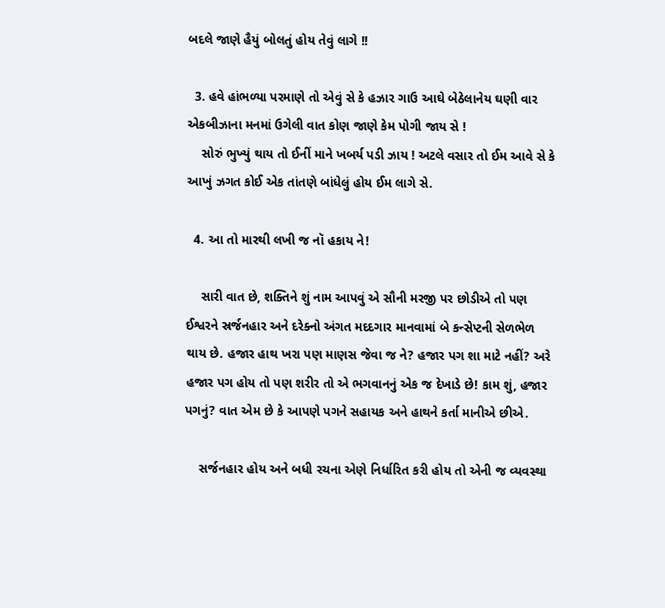બદલે જાણે હૈયું બોલતું હોય તેવું લાગે !!

  3. હવે હાંભળ્યા પરમાણે તો એવું સે કે હઝાર ગાઉ આઘે બેઠેલાનેય ઘણી વાર એકબીઝાના મનમાં ઉગેલી વાત કોણ જાણે કેમ પોગી જાય સે !
    સોરું ભુખ્યું થાય તો ઈનીં માને ખબર્ય પડી ઝાય ! અટલે વસાર તો ઈમ આવે સે કે આખું ઝગત કોઈ એક તાંતણે બાંધેલું હોય ઈમ લાગે સે.

  4. આ તો મારથી લખી જ નૉ હકાય ને!

    સારી વાત છે, શક્તિને શું નામ આપવું એ સૌની મરજી પર છોડીએ તો પણ ઈશ્વરને સ્રર્જનહાર અને દરેક્નો અંગત મદદગાર માનવામાં બે કન્સેપ્ટની સેળભેળ થાય છે. હજાર હાથ ખરા પણ માણસ જેવા જ ને? હજાર પગ શા માટે નહીં? અરે હજાર પગ હોય તો પણ શરીર તો એ ભગવાનનું એક જ દેખાડે છે! કામ શું, હજાર પગનું? વાત એમ છે કે આપણે પગને સહાયક અને હાથને કર્તા માનીએ છીએ.

    સર્જનહાર હોય અને બધી રચના એણે નિર્ધારિત કરી હોય તો એની જ વ્યવસ્થા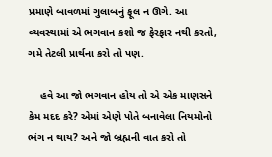પ્રમાણે બાવળમાં ગુલાબનું ફૂલ ન ઊગે. આ વ્યવસ્થામાં એ ભગવાન કશો જ ફેરફાર નથી કરતો, ગમે તેટલી પ્રાર્થના કરો તો પણ.

    હવે આ જો ભગવાન હોય તો એ એક માણસને કેમ મદદ કરે? એમાં એણે પોતે બનાવેલા નિયમોનો ભંગ ન થાય? અને જો બ્રહ્મની વાત કરો તો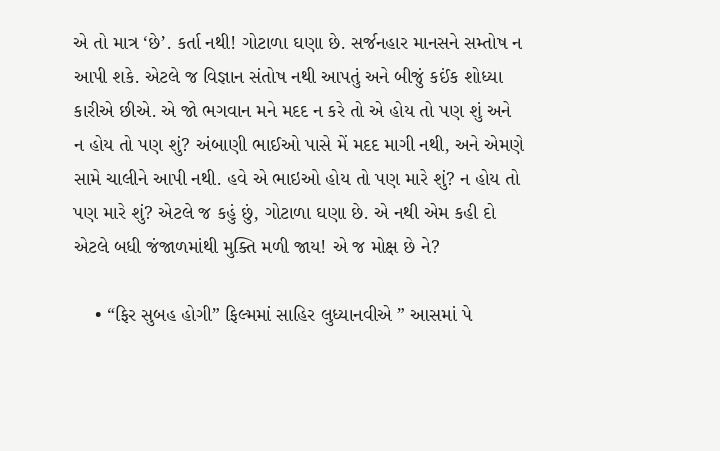એ તો માત્ર ‘છે’. કર્તા નથી! ગોટાળા ઘણા છે. સર્જનહાર માનસને સમ્તોષ ન આપી શકે. એટલે જ વિજ્ઞાન સંતોષ નથી આપતું અને બીજું કઈંક શોધ્યા કારીએ છીએ. એ જો ભગવાન મને મદદ ન કરે તો એ હોય તો પણ શું અને ન હોય તો પણ શું? અંબાણી ભાઈઓ પાસે મેં મદદ માગી નથી, અને એમણે સામે ચાલીને આપી નથી. હવે એ ભાઇઓ હોય તો પણ મારે શું? ન હોય તો પણ મારે શું? એટલે જ કહું છું, ગોટાળા ઘણા છે. એ નથી એમ કહી દો એટલે બધી જંજાળમાંથી મુક્તિ મળી જાય! એ જ મોક્ષ છે ને?

    • “ફિર સુબહ હોગી” ફિલ્મમાં સાહિર લુધ્યાનવીએ ” આસમાં પે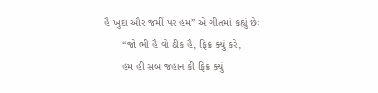હૈ ખુદા ઔર જમીં પર હમ” એ ગીતમાં કહ્યું છેઃ
      “જો ભી હૈ વો ઠીક હૈ, ફિક્ર ક્યું કરે,
      હમ હી સબ જહાન કી ફિક્ર ક્યું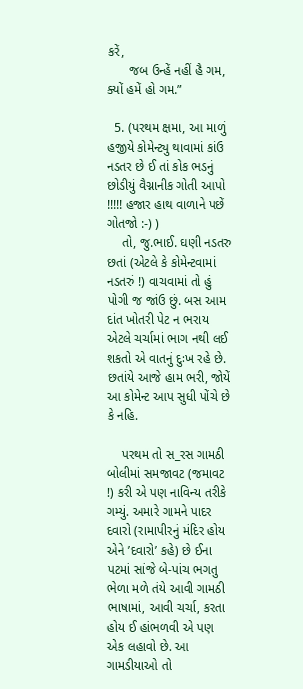કરેં,
      જબ ઉન્હેં નહીં હૈ ગમ, ક્યોં હમેં હો ગમ.”

  5. (પરથમ ક્ષમા, આ માળું હજીયે કોમેન્ટ્યુ થાવામાં કાંઉ નડતર છે ઈ તાં કોક ભડનું છોડીયું વૈગ્નાનીક ગોતી આપો !!!!! હજાર હાથ વાળાને પછેં ગોતજો :-) )
    તો, જુ.ભાઈ. ઘણી નડતરુ છતાં (એટલે કે કોમેન્ટવામાં નડતરું !) વાચવામાં તો હું પોગી જ જાંઉ છું. બસ આમ દાંત ખોતરી પેટ ન ભરાય એટલે ચર્ચામાં ભાગ નથી લઈ શકતો એ વાતનું દુઃખ રહે છે. છતાંયે આજે હામ ભરી, જોયેં આ કોમેન્ટ આપ સુધી પોંચે છે કે નહિ.

    પરથમ તો સ_રસ ગામઠી બોલીમાં સમજાવટ (જમાવટ !) કરી એ પણ નાવિન્ય તરીકે ગમ્યું. અમારે ગામને પાદર દવારો (રામાપીરનું મંદિર હોય એને ’દવારો’ કહે) છે ઈના પટમાં સાંજે બે-પાંચ ભગતુ ભેળા મળે તંયે આવી ગામઠી ભાષામાં, આવી ચર્ચા, કરતા હોય ઈ હાંભળવી એ પણ એક લહાવો છે. આ ગામડીયાઓ તો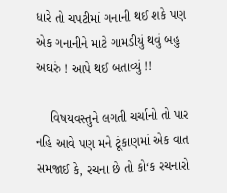ધારે તો ચપટીમાં ગનાની થઈ શકે પણ એક ગનાનીને માટે ગામડીયું થવું બહુ અઘરું ! આપે થઈ બતાવ્યું !!

    વિષયવસ્તુને લગતી ચર્ચાનો તો પાર નહિ આવે પણ મને ટૂંકાણમાં એક વાત સમજાઈ કે, રચના છે તો કો‘ક રચનારો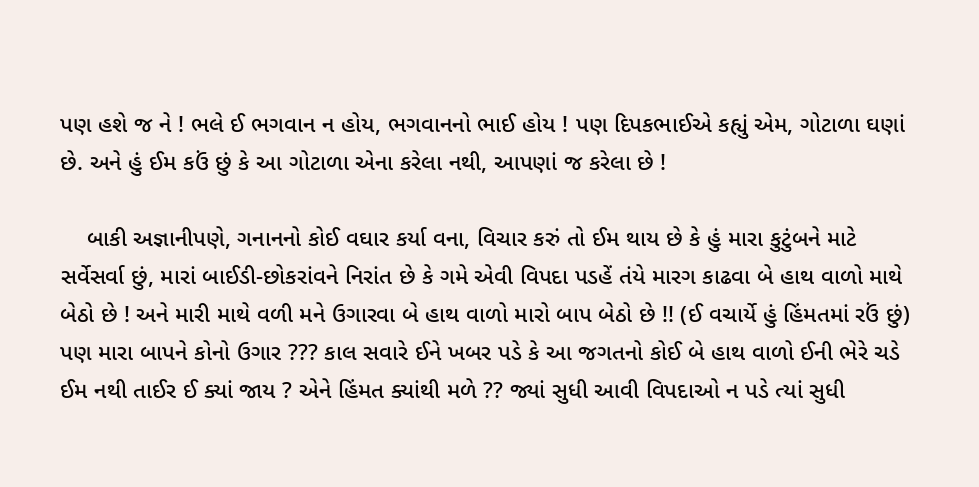પણ હશે જ ને ! ભલે ઈ ભગવાન ન હોય, ભગવાનનો ભાઈ હોય ! પણ દિપકભાઈએ કહ્યું એમ, ગોટાળા ઘણાં છે. અને હું ઈમ કઉં છું કે આ ગોટાળા એના કરેલા નથી, આપણાં જ કરેલા છે !

    બાકી અજ્ઞાનીપણે, ગનાનનો કોઈ વઘાર કર્યા વના, વિચાર કરું તો ઈમ થાય છે કે હું મારા કુટુંબને માટે સર્વેસર્વા છું, મારાં બાઈડી-છોકરાંવને નિરાંત છે કે ગમે એવી વિપદા પડહેં તંયે મારગ કાઢવા બે હાથ વાળો માથે બેઠો છે ! અને મારી માથે વળી મને ઉગારવા બે હાથ વાળો મારો બાપ બેઠો છે !! (ઈ વચાર્યે હું હિંમતમાં રઉં છું) પણ મારા બાપને કોનો ઉગાર ??? કાલ સવારે ઈને ખબર પડે કે આ જગતનો કોઈ બે હાથ વાળો ઈની ભેરે ચડે ઈમ નથી તાઈર ઈ ક્યાં જાય ? એને હિંમત ક્યાંથી મળે ?? જ્યાં સુધી આવી વિપદાઓ ન પડે ત્યાં સુધી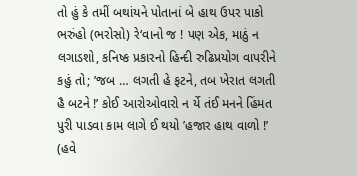તો હું કે તમીં બથાંયને પોતાનાં બે હાથ ઉપર પાકો ભરુંહો (ભરોસો) રે‘વાનો જ ! પણ એક, માઠું ન લગાડશો, કનિષ્ક પ્રકારનો હિન્દી રુઢિપ્રયોગ વાપરીને કહું તો; ’જબ … લગતી હે ફટને, તબ ખેરાત લગતી હૈ બટને !’ કોઈ આરોઓવારો ન ર્યે તંઈ મનને હિંમત પુરી પાડવા કામ લાગે ઈ થયો ’હજાર હાથ વાળો !’ (હવે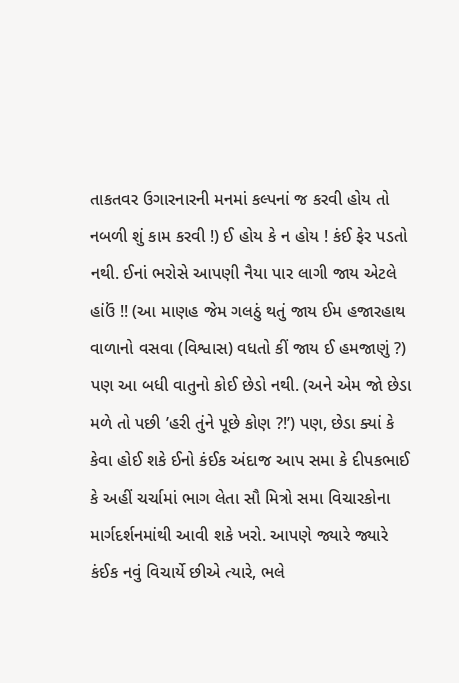તાકતવર ઉગારનારની મનમાં કલ્પનાં જ કરવી હોય તો નબળી શું કામ કરવી !) ઈ હોય કે ન હોય ! કંઈ ફેર પડતો નથી. ઈનાં ભરોસે આપણી નૈયા પાર લાગી જાય એટલે હાંઉં !! (આ માણહ જેમ ગલઠું થતું જાય ઈમ હજારહાથ વાળાનો વસવા (વિશ્વાસ) વધતો કીં જાય ઈ હમજાણું ?) પણ આ બધી વાતુનો કોઈ છેડો નથી. (અને એમ જો છેડા મળે તો પછી ’હરી તુંને પૂછે કોણ ?!’) પણ, છેડા ક્યાં કે કેવા હોઈ શકે ઈનો કંઈક અંદાજ આપ સમા કે દીપકભાઈ કે અહીં ચર્ચામાં ભાગ લેતા સૌ મિત્રો સમા વિચારકોના માર્ગદર્શનમાંથી આવી શકે ખરો. આપણે જ્યારે જ્યારે કંઈક નવું વિચાર્યે છીએ ત્યારે, ભલે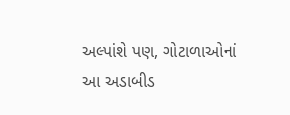અલ્પાંશે પણ, ગોટાળાઓનાં આ અડાબીડ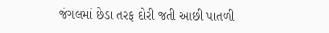જંગલમાં છેડા તરફ દોરી જતી આછી પાતળી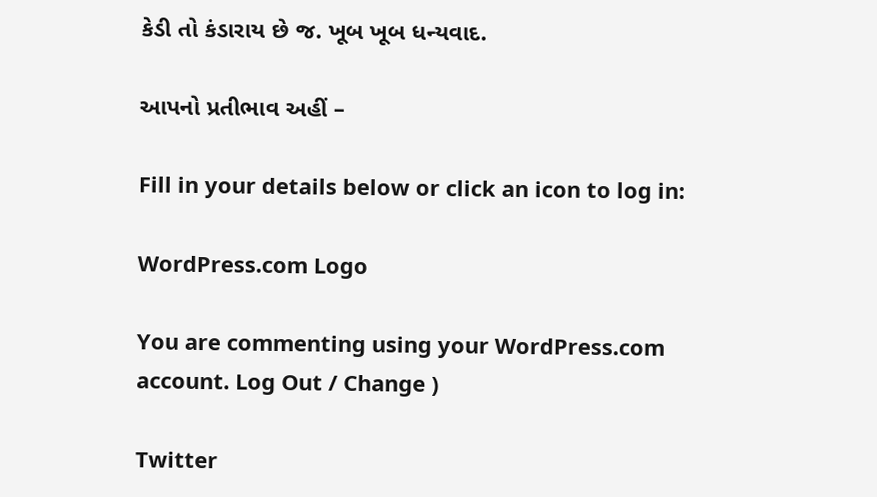કેડી તો કંડારાય છે જ. ખૂબ ખૂબ ધન્યવાદ.

આપનો પ્રતીભાવ અહીં –

Fill in your details below or click an icon to log in:

WordPress.com Logo

You are commenting using your WordPress.com account. Log Out / Change )

Twitter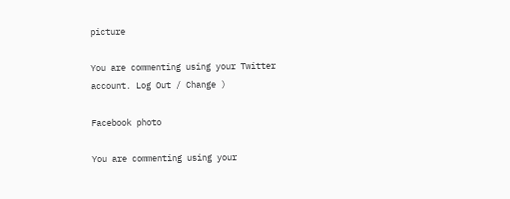picture

You are commenting using your Twitter account. Log Out / Change )

Facebook photo

You are commenting using your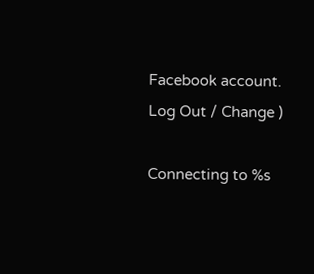Facebook account. Log Out / Change )

Connecting to %s